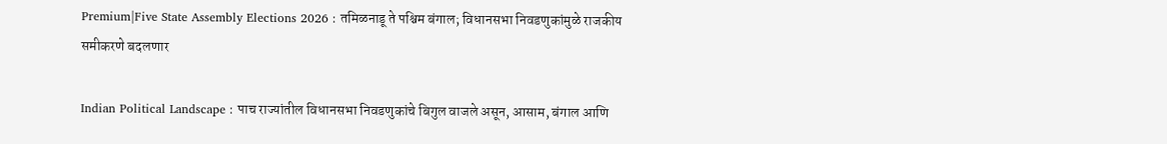Premium|Five State Assembly Elections 2026 : तमिळनाडू ते पश्चिम बंगाल; विधानसभा निवडणुकांमुळे राजकीय समीकरणे बदलणार

Indian Political Landscape : पाच राज्यांतील विधानसभा निवडणुकांचे बिगुल वाजले असून, आसाम, बंगाल आणि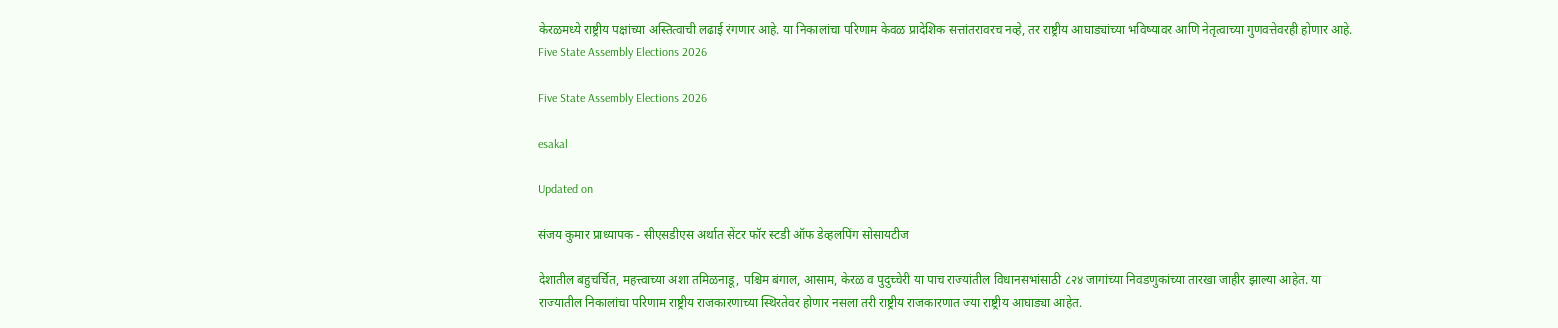केरळमध्ये राष्ट्रीय पक्षांच्या अस्तित्वाची लढाई रंगणार आहे. या निकालांचा परिणाम केवळ प्रादेशिक सत्तांतरावरच नव्हे, तर राष्ट्रीय आघाड्यांच्या भविष्यावर आणि नेतृत्वाच्या गुणवत्तेवरही होणार आहे.
Five State Assembly Elections 2026

Five State Assembly Elections 2026

esakal

Updated on

संजय कुमार प्राध्यापक - सीएसडीएस अर्थात सेंटर फॉर स्टडी ऑफ डेव्हलपिंग सोसायटीज

देशातील बहुचर्चित, महत्त्वाच्या अशा तमिळनाडू, पश्चिम बंगाल, आसाम, केरळ व पुदुच्चेरी या पाच राज्यांतील विधानसभांसाठी ८२४ जागांच्या निवडणुकांच्या तारखा जाहीर झाल्या आहेत. या राज्यातील निकालांचा परिणाम राष्ट्रीय राजकारणाच्या स्थिरतेवर होणार नसला तरी राष्ट्रीय राजकारणात ज्या राष्ट्रीय आघाड्या आहेत.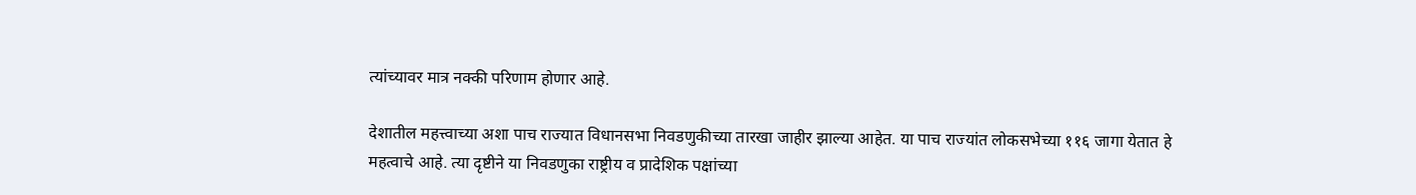त्यांच्यावर मात्र नक्की परिणाम होणार आहे.

देशातील महत्त्वाच्या अशा पाच राज्यात विधानसभा निवडणुकीच्या तारखा जाहीर झाल्या आहेत. या पाच राज्यांत लोकसभेच्या ११६ जागा येतात हे महत्वाचे आहे. त्या दृष्टीने या निवडणुका राष्ट्रीय व प्रादेशिक पक्षांच्या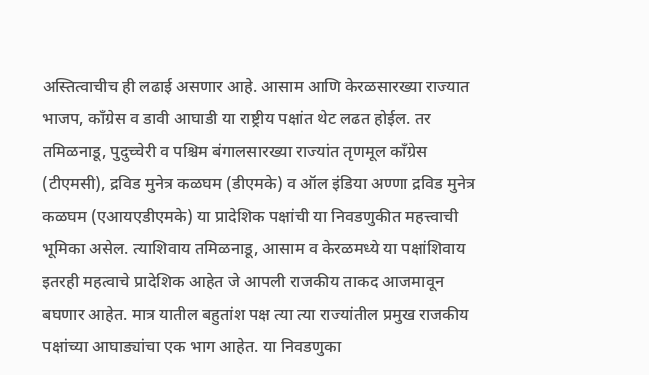अस्तित्वाचीच ही लढाई असणार आहे. आसाम आणि केरळसारख्या राज्यात भाजप, काँग्रेस व डावी आघाडी या राष्ट्रीय पक्षांत थेट लढत होईल. तर तमिळनाडू, पुदुच्चेरी व पश्चिम बंगालसारख्या राज्यांत तृणमूल काँग्रेस (टीएमसी), द्रविड मुनेत्र कळघम (डीएमके) व ऑल इंडिया अण्णा द्रविड मुनेत्र कळघम (एआयएडीएमके) या प्रादेशिक पक्षांची या निवडणुकीत महत्त्वाची भूमिका असेल. त्याशिवाय तमिळनाडू, आसाम व केरळमध्ये या पक्षांशिवाय इतरही महत्वाचे प्रादेशिक आहेत जे आपली राजकीय ताकद आजमावून बघणार आहेत. मात्र यातील बहुतांश पक्ष त्या त्या राज्यांतील प्रमुख राजकीय पक्षांच्या आघाड्यांचा एक भाग आहेत. या निवडणुका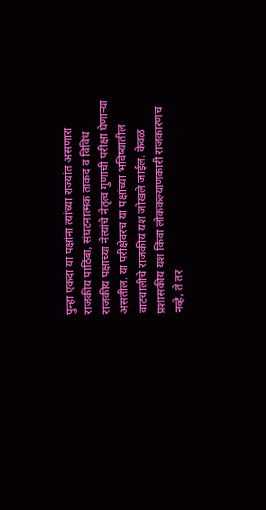पुन्हा एकदा या पक्षांना त्यांच्या राज्यांत असणारा राजकीय पाठिंबा, संघटनात्मक ताकद व विविध राजकीय पक्षाच्या नेत्यांचे नेतृत्व गुणाची परीक्षा घेणाऱ्या असतील. या परीक्षेवरच या पक्षांच्या भविष्यातील वाटचालीचे राजकीय यश जोखले जाईल. केवळ प्रशासकीय यश किंवा लोककल्याणकारी राजकारणच नव्हे, ते तर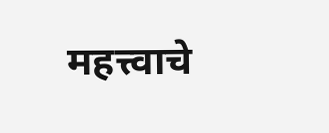महत्त्वाचे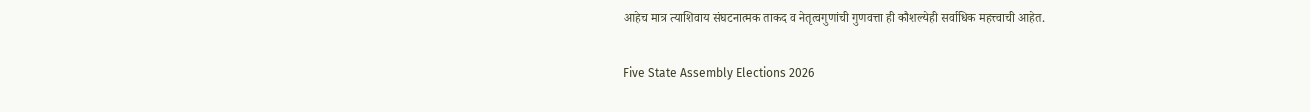आहेच मात्र त्याशिवाय संघटनात्मक ताकद व नेतृत्वगुणांची गुणवत्ता ही कौशल्येही सर्वाधिक महत्त्वाची आहेत.

Five State Assembly Elections 2026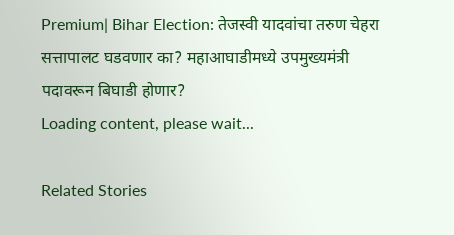Premium| Bihar Election: तेजस्वी यादवांचा तरुण चेहरा सत्तापालट घडवणार का? महाआघाडीमध्ये उपमुख्यमंत्री पदावरून बिघाडी होणार?
Loading content, please wait...

Related Stories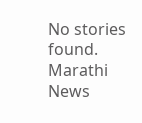No stories found.
Marathi News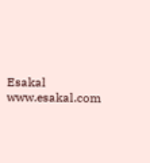Esakal
www.esakal.com